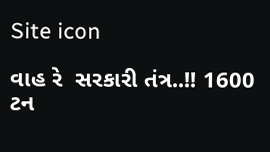Site icon

વાહ રે  સરકારી તંત્ર..!! 1600 ટન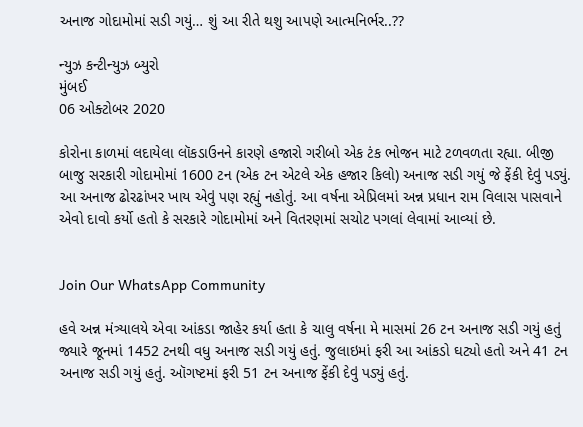અનાજ ગોદામોમાં સડી ગયું… શું આ રીતે થશુ આપણે આત્મનિર્ભર..??

ન્યુઝ કન્ટીન્યુઝ બ્યુરો
મુંબઈ
06 ઓક્ટોબર 2020

કોરોના કાળમાં લદાયેલા લૉકડાઉનને કારણે હજારો ગરીબો એક ટંક ભોજન માટે ટળવળતા રહ્યા. બીજી બાજુ સરકારી ગોદામોમાં 1600 ટન (એક ટન એટલે એક હજાર કિલો) અનાજ સડી ગયું જે ફેંકી દેવું પડ્યું. આ અનાજ ઢોરઢાંખર ખાય એવું પણ રહ્યું નહોતું. આ વર્ષના એપ્રિલમાં અન્ન પ્રધાન રામ વિલાસ પાસવાને એવો દાવો કર્યો હતો કે સરકારે ગોદામોમાં અને વિતરણમાં સચોટ પગલાં લેવામાં આવ્યાં છે.


Join Our WhatsApp Community

હવે અન્ન મંત્ર્યાલયે એવા આંકડા જાહેર કર્યા હતા કે ચાલુ વર્ષના મે માસમાં 26 ટન અનાજ સડી ગયું હતું જ્યારે જૂનમાં 1452 ટનથી વધુ અનાજ સડી ગયું હતું. જુલાઇમાં ફરી આ આંકડો ઘટ્યો હતો અને 41 ટન અનાજ સડી ગયું હતું. ઑગષ્ટમાં ફરી 51 ટન અનાજ ફેંકી દેવું પડ્યું હતું.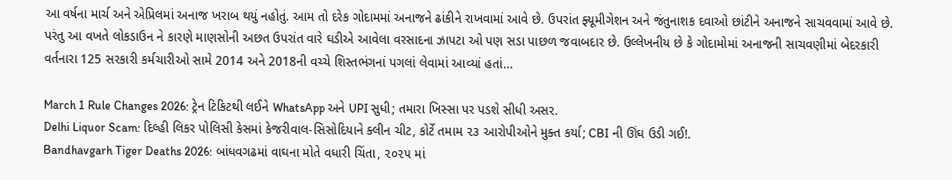આ વર્ષના માર્ચ અને એપ્રિલમાં અનાજ ખરાબ થયું નહોતું. આમ તો દરેક ગોદામમાં અનાજને ઢાંકીને રાખવામાં આવે છે. ઉપરાંત ફ્યૂમીગેશન અને જંતુનાશક દવાઓ છાંટીને અનાજને સાચવવામાં આવે છે. પરંતુ આ વખતે લોકડાઉન ને કારણે માણસોની અછત ઉપરાંત વારે ઘડીએ આવેલા વરસાદના ઝાપટા ઓ પણ સડા પાછળ જવાબદાર છે. ઉલ્લેખનીય છે કે ગોદામોમાં અનાજની સાચવણીમાં બેદરકારી વર્તનારા 125 સરકારી કર્મચારીઓ સામે 2014 અને 2018ની વચ્ચે શિસ્તભંગનાં પગલાં લેવામાં આવ્યાં હતાં…

March 1 Rule Changes 2026: ટ્રેન ટિકિટથી લઈને WhatsApp અને UPI સુધી; તમારા ખિસ્સા પર પડશે સીધી અસર.
Delhi Liquor Scam: દિલ્હી લિકર પોલિસી કેસમાં કેજરીવાલ-સિસોદિયાને ક્લીન ચીટ, કોર્ટે તમામ ૨૩ આરોપીઓને મુક્ત કર્યા; CBI ની ઊંઘ ઉડી ગઈ!.
Bandhavgarh Tiger Deaths 2026: બાંધવગઢમાં વાઘના મોતે વધારી ચિંતા, ૨૦૨૫ માં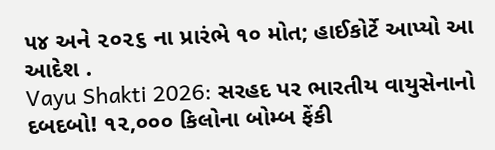૫૪ અને ૨૦૨૬ ના પ્રારંભે ૧૦ મોત; હાઈકોર્ટે આપ્યો આ આદેશ .
Vayu Shakti 2026: સરહદ પર ભારતીય વાયુસેનાનો દબદબો! ૧૨,૦૦૦ કિલોના બોમ્બ ફેંકી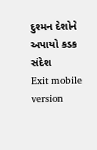દુશ્મન દેશોને અપાયો કડક સંદેશ
Exit mobile version